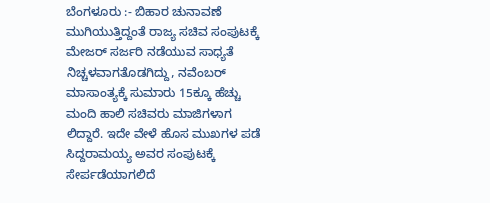ಬೆಂಗಳೂರು :- ಬಿಹಾರ ಚುನಾವಣೆ ಮುಗಿಯುತ್ತಿದ್ದಂತೆ ರಾಜ್ಯ ಸಚಿವ ಸಂಪುಟಕ್ಕೆ ಮೇಜರ್ ಸರ್ಜರಿ ನಡೆಯುವ ಸಾಧ್ಯತೆ ನಿಚ್ಚಳವಾಗತೊಡಗಿದ್ದು, ನವೆಂಬರ್ ಮಾಸಾಂತ್ಯಕ್ಕೆ ಸುಮಾರು 15ಕ್ಕೂ ಹೆಚ್ಚು ಮಂದಿ ಹಾಲಿ ಸಚಿವರು ಮಾಜಿಗಳಾಗ ಲಿದ್ದಾರೆ. ಇದೇ ವೇಳೆ ಹೊಸ ಮುಖಗಳ ಪಡೆ ಸಿದ್ದರಾಮಯ್ಯ ಅವರ ಸಂಪುಟಕ್ಕೆ ಸೇರ್ಪಡೆಯಾಗಲಿದೆ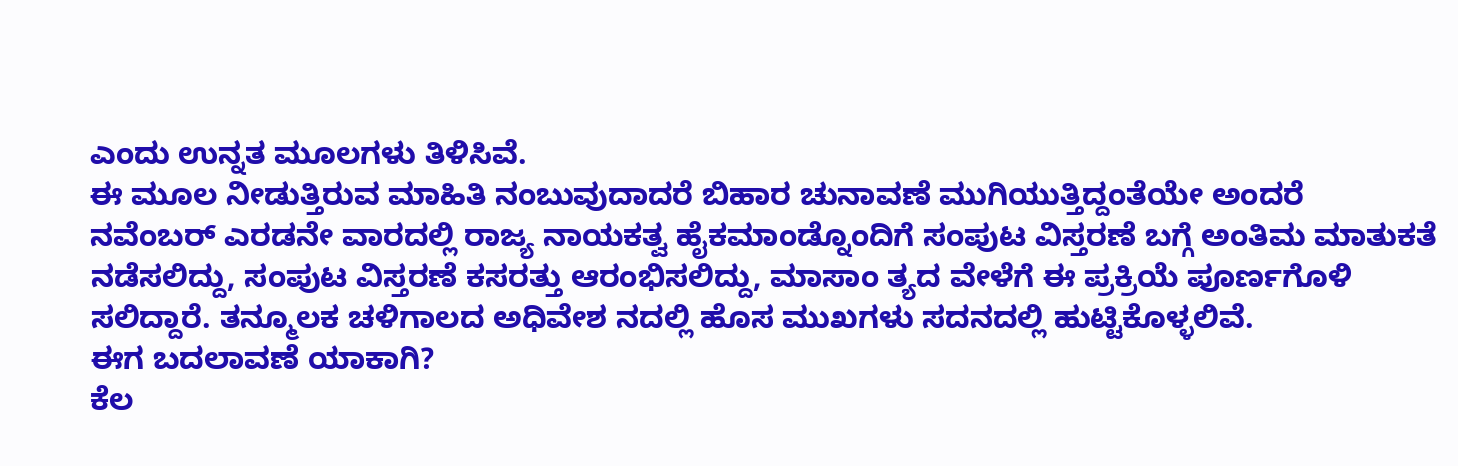ಎಂದು ಉನ್ನತ ಮೂಲಗಳು ತಿಳಿಸಿವೆ.
ಈ ಮೂಲ ನೀಡುತ್ತಿರುವ ಮಾಹಿತಿ ನಂಬುವುದಾದರೆ ಬಿಹಾರ ಚುನಾವಣೆ ಮುಗಿಯುತ್ತಿದ್ದಂತೆಯೇ ಅಂದರೆ ನವೆಂಬರ್ ಎರಡನೇ ವಾರದಲ್ಲಿ ರಾಜ್ಯ ನಾಯಕತ್ವ ಹೈಕಮಾಂಡ್ನೊಂದಿಗೆ ಸಂಪುಟ ವಿಸ್ತರಣೆ ಬಗ್ಗೆ ಅಂತಿಮ ಮಾತುಕತೆ ನಡೆಸಲಿದ್ದು, ಸಂಪುಟ ವಿಸ್ತರಣೆ ಕಸರತ್ತು ಆರಂಭಿಸಲಿದ್ದು, ಮಾಸಾಂ ತ್ಯದ ವೇಳೆಗೆ ಈ ಪ್ರಕ್ರಿಯೆ ಪೂರ್ಣಗೊಳಿ ಸಲಿದ್ದಾರೆ. ತನ್ಮೂಲಕ ಚಳಿಗಾಲದ ಅಧಿವೇಶ ನದಲ್ಲಿ ಹೊಸ ಮುಖಗಳು ಸದನದಲ್ಲಿ ಹುಟ್ಟಿಕೊಳ್ಳಲಿವೆ.
ಈಗ ಬದಲಾವಣೆ ಯಾಕಾಗಿ?
ಕೆಲ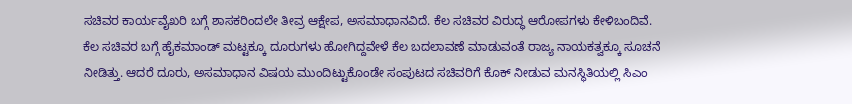ಸಚಿವರ ಕಾರ್ಯವೈಖರಿ ಬಗ್ಗೆ ಶಾಸಕರಿಂದಲೇ ತೀವ್ರ ಆಕ್ಷೇಪ, ಅಸಮಾಧಾನವಿದೆ. ಕೆಲ ಸಚಿವರ ವಿರುದ್ಧ ಆರೋಪಗಳು ಕೇಳಿಬಂದಿವೆ.
ಕೆಲ ಸಚಿವರ ಬಗ್ಗೆ ಹೈಕಮಾಂಡ್ ಮಟ್ಟಕ್ಕೂ ದೂರುಗಳು ಹೋಗಿದ್ದವೇಳೆ ಕೆಲ ಬದಲಾವಣೆ ಮಾಡುವಂತೆ ರಾಜ್ಯ ನಾಯಕತ್ವಕ್ಕೂ ಸೂಚನೆ ನೀಡಿತ್ತು. ಆದರೆ ದೂರು, ಅಸಮಾಧಾನ ವಿಷಯ ಮುಂದಿಟ್ಟುಕೊಂಡೇ ಸಂಪುಟದ ಸಚಿವರಿಗೆ ಕೊಕ್ ನೀಡುವ ಮನಸ್ಥಿತಿಯಲ್ಲಿ ಸಿಎಂ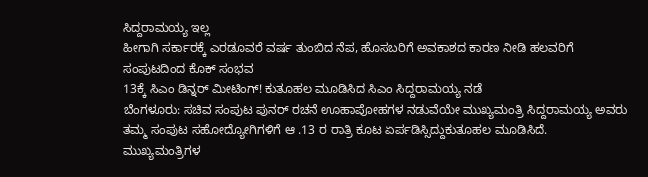ಸಿದ್ದರಾಮಯ್ಯ ಇಲ್ಲ
ಹೀಗಾಗಿ ಸರ್ಕಾರಕ್ಕೆ ಎರಡೂವರೆ ವರ್ಷ ತುಂಬಿದ ನೆಪ, ಹೊಸಬರಿಗೆ ಅವಕಾಶದ ಕಾರಣ ನೀಡಿ ಹಲವರಿಗೆ ಸಂಪುಟದಿಂದ ಕೊಕ್ ಸಂಭವ
13ಕ್ಕೆ ಸಿಎಂ ಡಿನ್ನರ್ ಮೀಟಿಂಗ್! ಕುತೂಹಲ ಮೂಡಿಸಿದ ಸಿಎಂ ಸಿದ್ದರಾಮಯ್ಯ ನಡೆ
ಬೆಂಗಳೂರು: ಸಚಿವ ಸಂಪುಟ ಪುನರ್ ರಚನೆ ಊಹಾಪೋಹಗಳ ನಡುವೆಯೇ ಮುಖ್ಯಮಂತ್ರಿ ಸಿದ್ದರಾಮಯ್ಯ ಅವರು ತಮ್ಮ ಸಂಪುಟ ಸಹೋದ್ಯೋಗಿಗಳಿಗೆ ಆ .13 ರ ರಾತ್ರಿ ಕೂಟ ಏರ್ಪಡಿಸ್ಸಿದ್ದುಕುತೂಹಲ ಮೂಡಿಸಿದೆ. ಮುಖ್ಯಮಂತ್ರಿಗಳ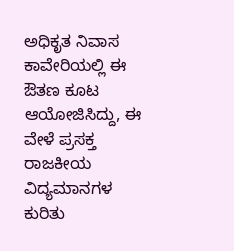ಅಧಿಕೃತ ನಿವಾಸ ಕಾವೇರಿಯಲ್ಲಿ ಈ ಔತಣ ಕೂಟ ಆಯೋಜಿಸಿದ್ದು, ಈ ವೇಳೆ ಪ್ರಸಕ್ತ ರಾಜಕೀಯ ವಿದ್ಯಮಾನಗಳ ಕುರಿತು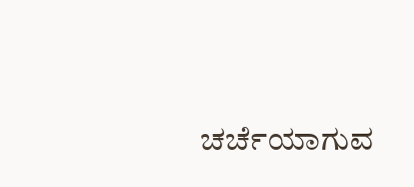ಚರ್ಚೆಯಾಗುವ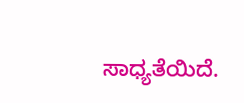ಸಾಧ್ಯತೆಯಿದೆ.